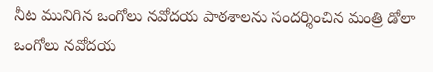నీట మునిగిన ఒంగోలు నవోదయ పాఠశాలను సందర్శించిన మంత్రి డోలా
ఒంగోలు నవోదయ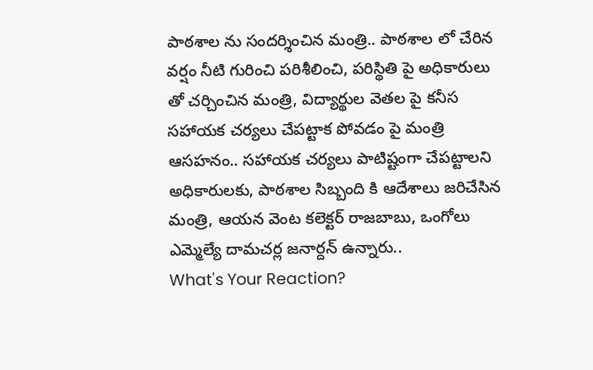పాఠశాల ను సందర్శించిన మంత్రి.. పాఠశాల లో చేరిన వర్షం నీటి గురించి పరిశీలించి, పరిస్థితి పై అధికారులు తో చర్చించిన మంత్రి, విద్యార్థుల వెతల పై కనీస సహాయక చర్యలు చేపట్టాక పోవడం పై మంత్రి ఆసహనం.. సహాయక చర్యలు పాటిష్టంగా చేపట్టాలని అధికారులకు, పాఠశాల సిబ్బంది కి ఆదేశాలు జరిచేసిన మంత్రి, ఆయన వెంట కలెక్టర్ రాజబాబు, ఒంగోలు ఎమ్మెల్యే దామచర్ల జనార్దన్ ఉన్నారు..
What's Your Reaction?